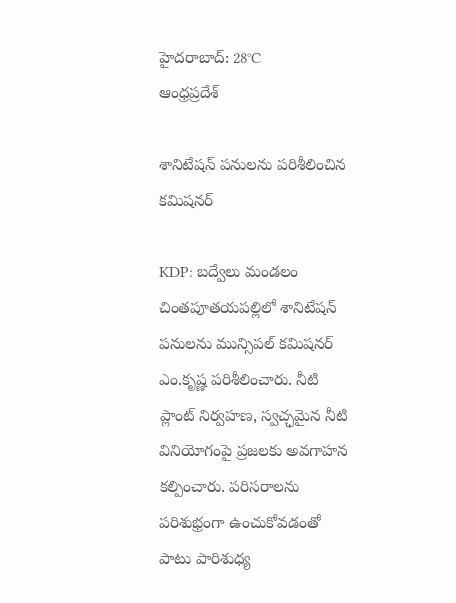హైదరాబాద్: 28°C
ఆంధ్రప్రదేశ్

శానిటేషన్ పనులను పరిశీలించిన కమిషనర్

KDP: బద్వేలు మండలం చింతపూతయపల్లిలో శానిటేషన్‌ పనులను మున్సిపల్‌ కమిషనర్‌ ఎం.కృష్ణ పరిశీలించారు. నీటి ప్లాంట్‌ నిర్వహణ, స్వచ్ఛమైన నీటి వినియోగంపై ప్రజలకు అవగాహన కల్పించారు. పరిసరాలను పరిశుభ్రంగా ఉంచుకోవడంతో పాటు పారిశుధ్య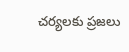చర్యలకు ప్రజలు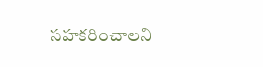సహకరించాలని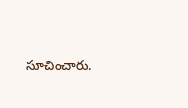సూచించారు.